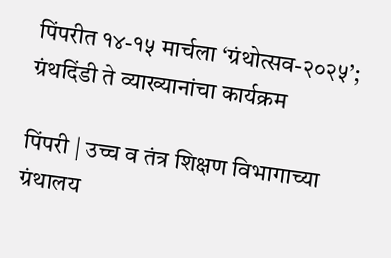पिंपरीत १४-१५ मार्चला ‘ग्रंथोत्सव-२०२५’; ग्रंथदिंडी ते व्याख्यानांचा कार्यक्रम

पिंपरी | उच्च व तंत्र शिक्षण विभागाच्या ग्रंथालय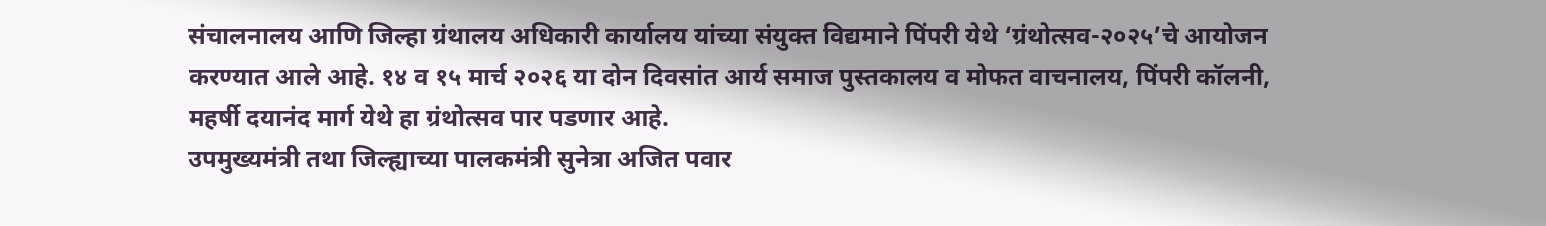संचालनालय आणि जिल्हा ग्रंथालय अधिकारी कार्यालय यांच्या संयुक्त विद्यमाने पिंपरी येथे ‘ग्रंथोत्सव-२०२५’चे आयोजन करण्यात आले आहे. १४ व १५ मार्च २०२६ या दोन दिवसांत आर्य समाज पुस्तकालय व मोफत वाचनालय, पिंपरी कॉलनी, महर्षी दयानंद मार्ग येथे हा ग्रंथोत्सव पार पडणार आहे.
उपमुख्यमंत्री तथा जिल्ह्याच्या पालकमंत्री सुनेत्रा अजित पवार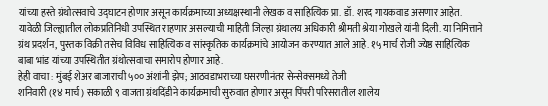यांच्या हस्ते ग्रंथोत्सवाचे उद्घाटन होणार असून कार्यक्रमाच्या अध्यक्षस्थानी लेखक व साहित्यिक प्रा. डॉ. शरद गायकवाड असणार आहेत. यावेळी जिल्ह्यातील लोकप्रतिनिधी उपस्थित राहणार असल्याची माहिती जिल्हा ग्रंथालय अधिकारी श्रीमती श्रेया गोखले यांनी दिली. या निमित्ताने ग्रंथ प्रदर्शन, पुस्तक विक्री तसेच विविध साहित्यिक व सांस्कृतिक कार्यक्रमांचे आयोजन करण्यात आले आहे. १५ मार्च रोजी ज्येष्ठ साहित्यिक बाबा भांड यांच्या उपस्थितीत ग्रंथोत्सवाचा समारोप होणार आहे.
हेही वाचा : मुंबई शेअर बाजाराची ५०० अंशांनी झेप; आठवडाभराच्या घसरणीनंतर सेन्सेक्समध्ये तेजी
शनिवारी (१४ मार्च) सकाळी ९ वाजता ग्रंथदिंडीने कार्यक्रमाची सुरुवात होणार असून पिंपरी परिसरातील शालेय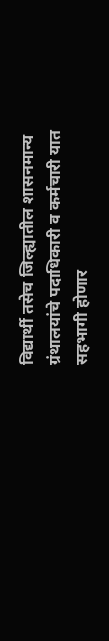विद्यार्थी तसेच जिल्ह्यातील शासनमान्य ग्रंथालयांचे पदाधिकारी व कर्मचारी यात सहभागी होणार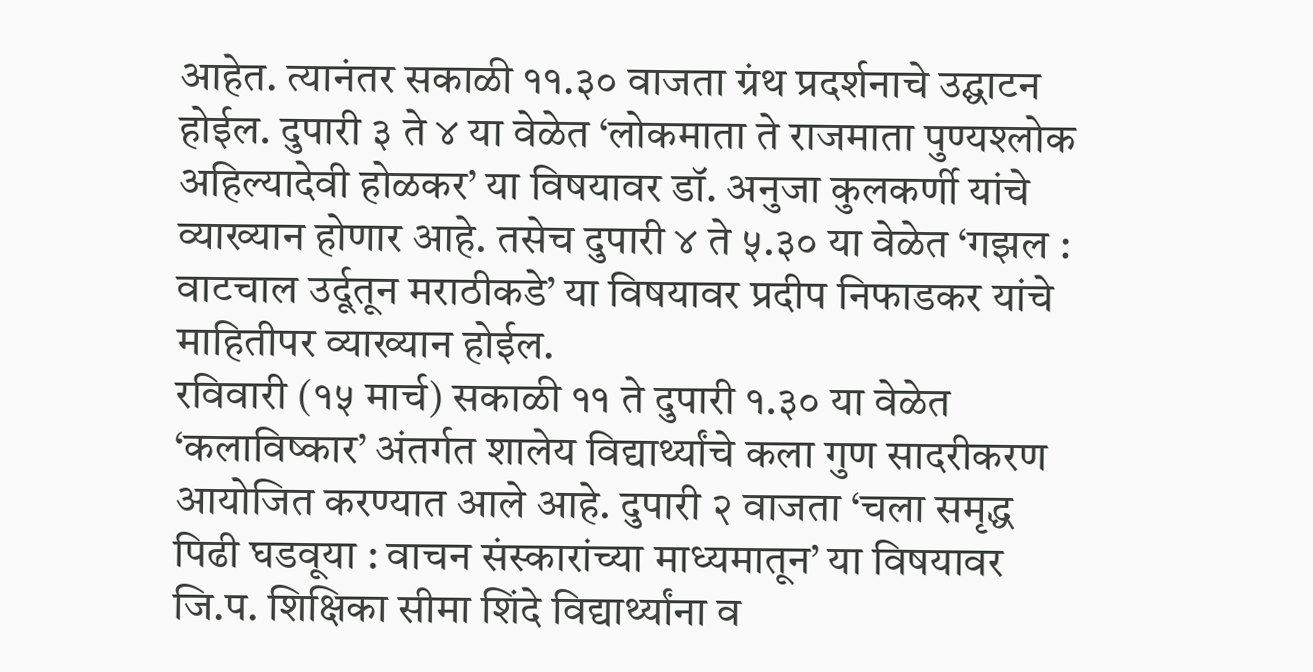आहेत. त्यानंतर सकाळी ११.३० वाजता ग्रंथ प्रदर्शनाचे उद्घाटन होईल. दुपारी ३ ते ४ या वेळेत ‘लोकमाता ते राजमाता पुण्यश्लोक अहिल्यादेवी होळकर’ या विषयावर डॉ. अनुजा कुलकर्णी यांचे व्याख्यान होणार आहे. तसेच दुपारी ४ ते ५.३० या वेळेत ‘गझल : वाटचाल उर्दूतून मराठीकडे’ या विषयावर प्रदीप निफाडकर यांचे माहितीपर व्याख्यान होईल.
रविवारी (१५ मार्च) सकाळी ११ ते दुपारी १.३० या वेळेत ‘कलाविष्कार’ अंतर्गत शालेय विद्यार्थ्यांचे कला गुण सादरीकरण आयोजित करण्यात आले आहे. दुपारी २ वाजता ‘चला समृद्ध पिढी घडवूया : वाचन संस्कारांच्या माध्यमातून’ या विषयावर जि.प. शिक्षिका सीमा शिंदे विद्यार्थ्यांना व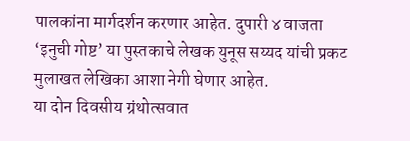पालकांना मार्गदर्शन करणार आहेत. दुपारी ४ वाजता ‘इनुची गोष्ट’ या पुस्तकाचे लेखक युनूस सय्यद यांची प्रकट मुलाखत लेखिका आशा नेगी घेणार आहेत.
या दोन दिवसीय ग्रंथोत्सवात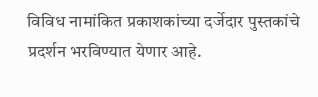विविध नामांकित प्रकाशकांच्या दर्जेदार पुस्तकांचे प्रदर्शन भरविण्यात येणार आहे.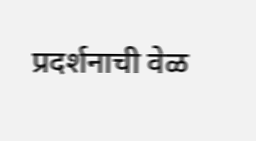प्रदर्शनाची वेळ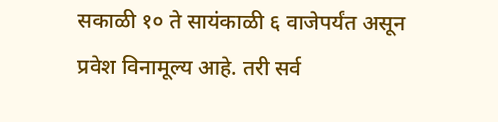सकाळी १० ते सायंकाळी ६ वाजेपर्यंत असून प्रवेश विनामूल्य आहे. तरी सर्व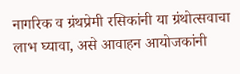नागरिक व ग्रंथप्रेमी रसिकांनी या ग्रंथोत्सवाचा लाभ घ्यावा, असे आवाहन आयोजकांनी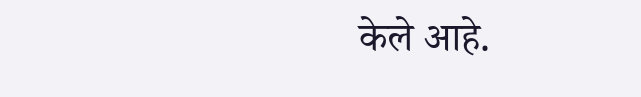केले आहे.